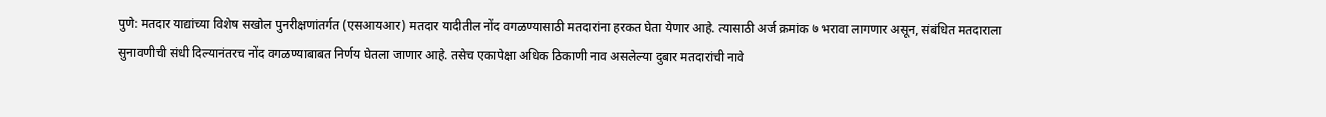पुणे: मतदार याद्यांच्या विशेष सखोल पुनरीक्षणांतर्गत (एसआयआर) मतदार यादीतील नोंद वगळण्यासाठी मतदारांना हरकत घेता येणार आहे. त्यासाठी अर्ज क्रमांक ७ भरावा लागणार असून, संबंधित मतदाराला सुनावणीची संधी दिल्यानंतरच नोंद वगळण्याबाबत निर्णय घेतला जाणार आहे. तसेच एकापेक्षा अधिक ठिकाणी नाव असलेल्या दुबार मतदारांची नावे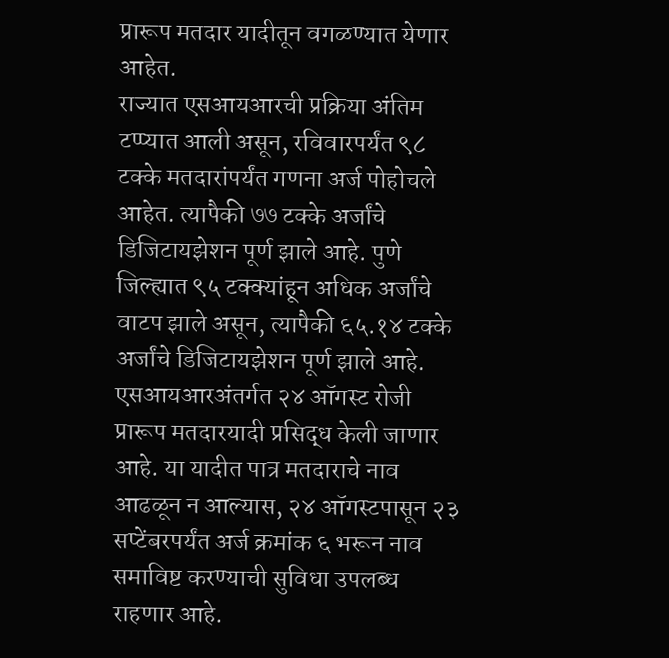प्रारूप मतदार यादीतून वगळण्यात येणार आहेत.
राज्यात एसआयआरची प्रक्रिया अंतिम टप्प्यात आली असून, रविवारपर्यंत ९८ टक्के मतदारांपर्यंत गणना अर्ज पोहोचले आहेत. त्यापैकी ७७ टक्के अर्जांचे डिजिटायझेशन पूर्ण झाले आहे. पुणे जिल्ह्यात ९५ टक्क्यांहून अधिक अर्जांचे वाटप झाले असून, त्यापैकी ६५.१४ टक्के अर्जांचे डिजिटायझेशन पूर्ण झाले आहे.
एसआयआरअंतर्गत २४ ऑगस्ट रोजी प्रारूप मतदारयादी प्रसिद्ध केली जाणार आहे. या यादीत पात्र मतदाराचे नाव आढळून न आल्यास, २४ ऑगस्टपासून २३ सप्टेंबरपर्यंत अर्ज क्रमांक ६ भरून नाव समाविष्ट करण्याची सुविधा उपलब्ध राहणार आहे.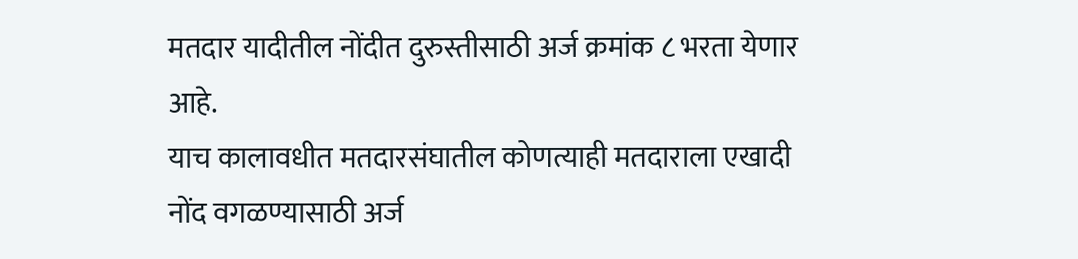मतदार यादीतील नोंदीत दुरुस्तीसाठी अर्ज क्रमांक ८ भरता येणार आहे.
याच कालावधीत मतदारसंघातील कोणत्याही मतदाराला एखादी नोंद वगळण्यासाठी अर्ज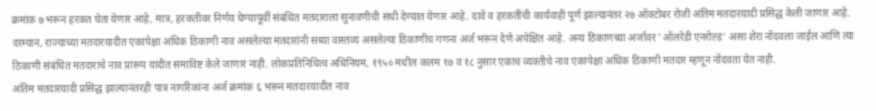क्रमांक ७ भरून हरकत घेता येणार आहे. मात्र, हरकतीवर निर्णय घेण्यापूर्वी संबंधित मतदाराला सुनावणीची संधी देण्यात येणार आहे. दावे व हरकतींची कार्यवाही पूर्ण झाल्यानंतर २७ ऑक्टोबर रोजी अंतिम मतदारयादी प्रसिद्ध केली जाणार आहे.
दरम्यान, राज्याच्या मतदारयादीत एकापेक्षा अधिक ठिकाणी नाव असलेल्या मतदारांनी सध्या वास्तव्य असलेल्या ठिकाणीच गणना अर्ज भरून देणे अपेक्षित आहे. अन्य ठिकाणच्या अर्जावर 'ऑलरेडी एनरोल्ड' असा शेरा नोंदवला जाईल आणि त्या ठिकाणी संबंधित मतदाराचे नाव प्रारूप यादीत समाविष्ट केले जाणार नाही. लोकप्रतिनिधित्व अधिनियम, १९५० मधील कलम १७ व १८ नुसार एकाच व्यक्तीचे नाव एकापेक्षा अधिक ठिकाणी मतदार म्हणून नोंदवता येत नाही.
अंतिम मतदारयादी प्रसिद्ध झाल्यानंतरही पात्र नागरिकांना अर्ज क्रमांक ६ भरून मतदारयादीत नाव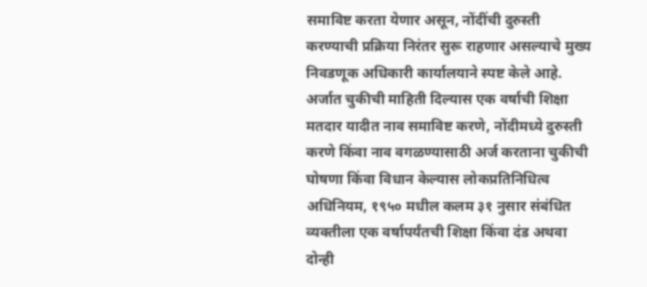समाविष्ट करता येणार असून, नोंदींची दुरुस्ती करण्याची प्रक्रिया निरंतर सुरू राहणार असल्याचे मुख्य निवडणूक अधिकारी कार्यालयाने स्पष्ट केले आहे.
अर्जात चुकीची माहिती दिल्यास एक वर्षाची शिक्षा
मतदार यादीत नाव समाविष्ट करणे, नोंदीमध्ये दुरुस्ती करणे किंवा नाव वगळण्यासाठी अर्ज करताना चुकीची घोषणा किंवा विधान केल्यास लोकप्रतिनिधित्व अधिनियम, १९५० मधील कलम ३१ नुसार संबंधित व्यक्तीला एक वर्षापर्यंतची शिक्षा किंवा दंड अथवा दोन्ही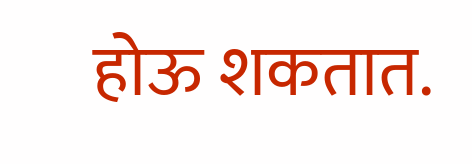होऊ शकतात.